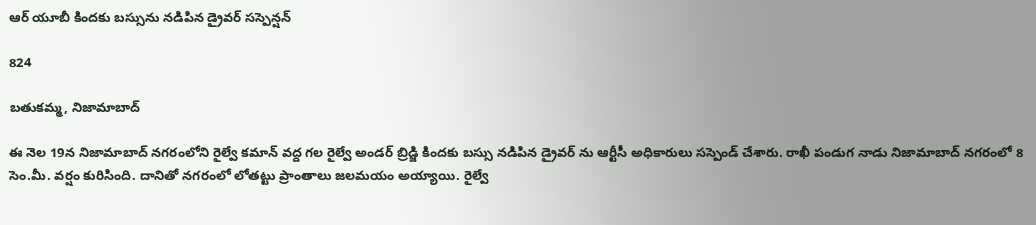ఆర్ యూబీ కిందకు బస్సును నడిపిన డ్రైవర్ సస్పెన్షన్

824

బతుకమ్మ, నిజామాబాద్

ఈ నెల 19న నిజామాబాద్ నగరంలోని రైల్వే కమాన్ వద్ద గల రైల్వే అండర్ బ్రిడ్జి కిందకు బస్సు నడిపిన డ్రైవర్ ను ఆర్టీసీ అధికారులు సస్పెండ్ చేశారు. రాఖీ పండుగ నాడు నిజామాబాద్ నగరంలో 8  సెం.మీ. వర్షం కురిసింది. దానితో నగరంలో లోతట్టు ప్రాంతాలు జలమయం అయ్యాయి. రైల్వే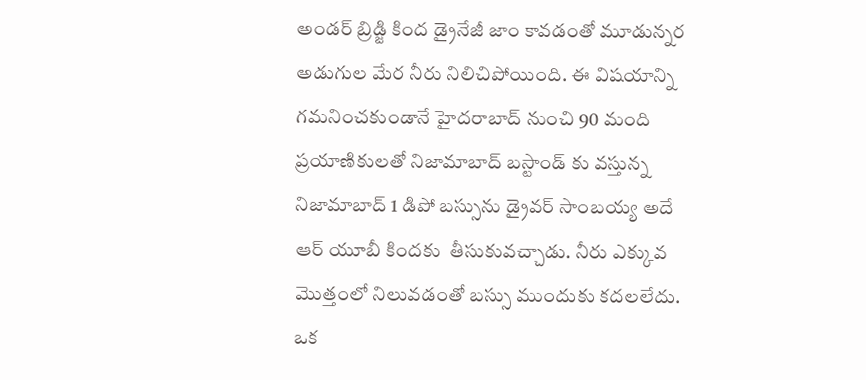అండర్ బ్రిడ్జి కింద డ్రైనేజీ జాం కావడంతో మూడున్నర అడుగుల మేర నీరు నిలిచిపోయింది. ఈ విషయాన్ని గమనించకుండానే హైదరాబాద్ నుంచి 90 మంది  ప్రయాణికులతో నిజామాబాద్ బస్టాండ్ కు వస్తున్న నిజామాబాద్ 1 డిపో బస్సును డ్రైవర్ సాంబయ్య అదే ఆర్ యూబీ కిందకు  తీసుకువచ్చాడు. నీరు ఎక్కువ మొత్తంలో నిలువడంతో బస్సు ముందుకు కదలలేదు. ఒక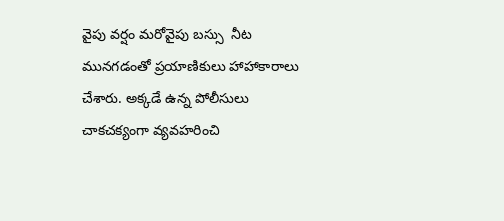వైపు వర్షం మరోవైపు బస్సు  నీట మునగడంతో ప్రయాణికులు హాహాకారాలు చేశారు. అక్కడే ఉన్న పోలీసులు చాకచక్యంగా వ్యవహరించి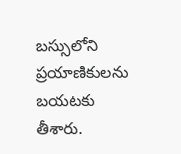బస్సులోని ప్రయాణికులను బయటకు తీశారు.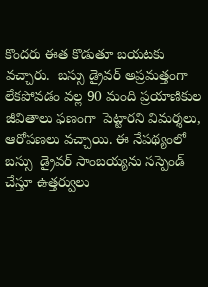కొందరు ఈత కొడుతూ బయటకు వచ్చారు.  బస్సు డ్రైవర్ అప్రమత్తంగా లేకపోవడం వల్ల 90 మంది ప్రయాణికుల జీవితాలు ఫణంగా  పెట్టారని విమర్శలు, ఆరోపణలు వచ్చాయి. ఈ నేపథ్యంలో బస్సు  డ్రైవర్ సాంబయ్యను సస్పెండ్ చేస్తూ ఉత్తర్వులు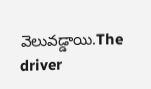వెలువడ్డాయి.The driver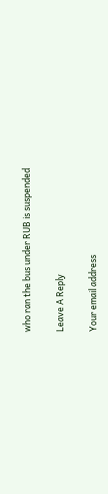who ran the bus under RUB is suspended

Leave A Reply

Your email address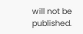will not be published.